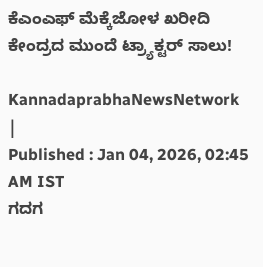ಕೆಎಂಎಫ್‌ ಮೆಕ್ಕೆಜೋಳ ಖರೀದಿ ಕೇಂದ್ರದ ಮುಂದೆ ಟ್ರ್ಯಾಕ್ಟರ್‌ ಸಾಲು!

KannadaprabhaNewsNetwork |
Published : Jan 04, 2026, 02:45 AM IST
ಗದಗ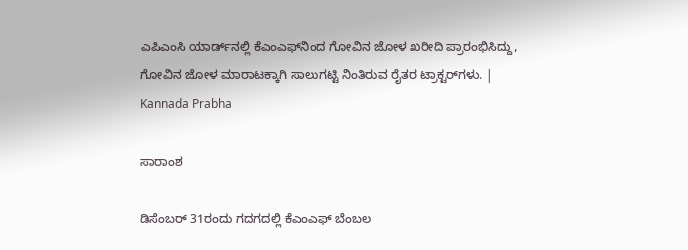ಎಪಿಎಂಸಿ ಯಾರ್ಡ್‌ನಲ್ಲಿ ಕೆಎಂಎಫ್‌ನಿಂದ ಗೋವಿನ ಜೋಳ ಖರೀದಿ ಪ್ರಾರಂಭಿಸಿದ್ದು, ಗೋವಿನ ಜೋಳ ಮಾರಾಟಕ್ಕಾಗಿ ಸಾಲುಗಟ್ಟಿ ನಿಂತಿರುವ ರೈತರ ಟ್ರಾಕ್ಟರ್‌ಗಳು. | Kannada Prabha

ಸಾರಾಂಶ

ಡಿಸೆಂಬರ್‌ 31ರಂದು ಗದಗದಲ್ಲಿ ಕೆಎಂಎಫ್‌ ಬೆಂಬಲ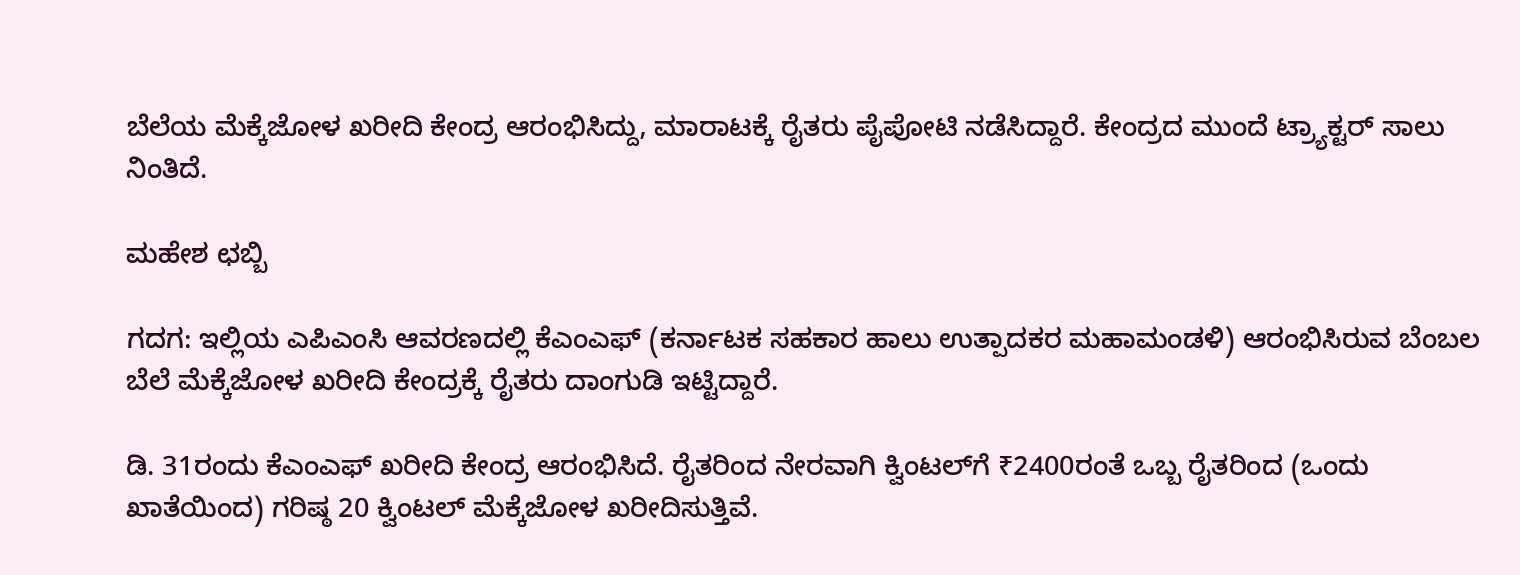ಬೆಲೆಯ ಮೆಕ್ಕೆಜೋಳ ಖರೀದಿ ಕೇಂದ್ರ ಆರಂಭಿಸಿದ್ದು, ಮಾರಾಟಕ್ಕೆ ರೈತರು ಪೈಪೋಟಿ ನಡೆಸಿದ್ದಾರೆ. ಕೇಂದ್ರದ ಮುಂದೆ ಟ್ರ್ಯಾಕ್ಟರ್‌ ಸಾಲು ನಿಂತಿದೆ.

ಮಹೇಶ ಛಬ್ಬಿ

ಗದಗ: ಇಲ್ಲಿಯ ಎಪಿಎಂಸಿ ಆವರಣದಲ್ಲಿ ಕೆಎಂಎಫ್‌ (ಕರ್ನಾಟಕ ಸಹಕಾರ ಹಾಲು ಉತ್ಪಾದಕರ ಮಹಾಮಂಡಳಿ) ಆರಂಭಿಸಿರುವ ಬೆಂಬಲ ಬೆಲೆ ಮೆಕ್ಕೆಜೋಳ ಖರೀದಿ ಕೇಂದ್ರಕ್ಕೆ ರೈತರು ದಾಂಗುಡಿ ಇಟ್ಟಿದ್ದಾರೆ.

ಡಿ. 31ರಂದು ಕೆಎಂಎಫ್ ಖರೀದಿ ಕೇಂದ್ರ ಆರಂಭಿಸಿದೆ. ರೈತರಿಂದ ನೇರವಾಗಿ ಕ್ವಿಂಟಲ್‌ಗೆ ₹2400ರಂತೆ ಒಬ್ಬ ರೈತರಿಂದ (ಒಂದು ಖಾತೆಯಿಂದ) ಗರಿಷ್ಠ 20 ಕ್ವಿಂಟಲ್‌ ಮೆಕ್ಕೆಜೋಳ ಖರೀದಿಸುತ್ತಿವೆ.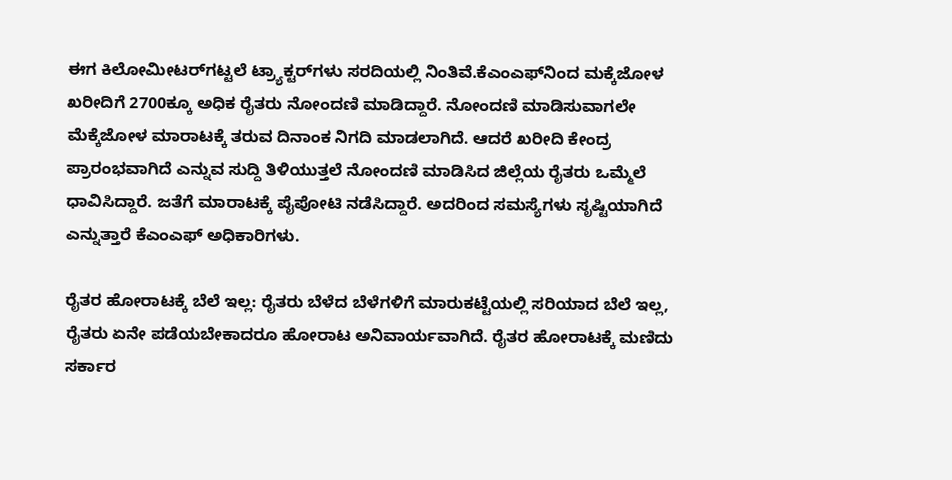ಈಗ ಕಿಲೋಮೀಟರ್‌ಗಟ್ಟಲೆ ಟ್ರ್ಯಾಕ್ಟರ್‌ಗಳು ಸರದಿಯಲ್ಲಿ ನಿಂತಿವೆ.ಕೆಎಂಎಫ್‌ನಿಂದ ಮಕ್ಕೆಜೋಳ ಖರೀದಿಗೆ 2700ಕ್ಕೂ ಅಧಿಕ ರೈತರು ನೋಂದಣಿ ಮಾಡಿದ್ದಾರೆ. ನೋಂದಣಿ ಮಾಡಿಸುವಾಗಲೇ ಮೆಕ್ಕೆಜೋಳ ಮಾರಾಟಕ್ಕೆ ತರುವ ದಿನಾಂಕ ನಿಗದಿ ಮಾಡಲಾಗಿದೆ. ಆದರೆ ಖರೀದಿ ಕೇಂದ್ರ ಪ್ರಾರಂಭವಾಗಿದೆ ಎನ್ನುವ ಸುದ್ದಿ ತಿಳಿಯುತ್ತಲೆ ನೋಂದಣಿ ಮಾಡಿಸಿದ ಜಿಲ್ಲೆಯ ರೈತರು ಒಮ್ಮೆಲೆ ಧಾವಿಸಿದ್ದಾರೆ. ಜತೆಗೆ ಮಾರಾಟಕ್ಕೆ ಪೈಪೋಟಿ ನಡೆಸಿದ್ದಾರೆ. ಅದರಿಂದ ಸಮಸ್ಯೆಗಳು ಸೃಷ್ಟಿಯಾಗಿದೆ ಎನ್ನುತ್ತಾರೆ ಕೆಎಂಎಫ್‌ ಅಧಿಕಾರಿಗಳು.

ರೈತರ ಹೋರಾಟಕ್ಕೆ ಬೆಲೆ ಇಲ್ಲ: ರೈತರು ಬೆಳೆದ ಬೆಳೆಗಳಿಗೆ ಮಾರುಕಟ್ಟೆಯಲ್ಲಿ ಸರಿಯಾದ ಬೆಲೆ ಇಲ್ಲ, ರೈತರು ಏನೇ ಪಡೆಯಬೇಕಾದರೂ ಹೋರಾಟ ಅನಿವಾರ್ಯವಾಗಿದೆ. ರೈತರ ಹೋರಾಟಕ್ಕೆ ಮಣಿದು ಸರ್ಕಾರ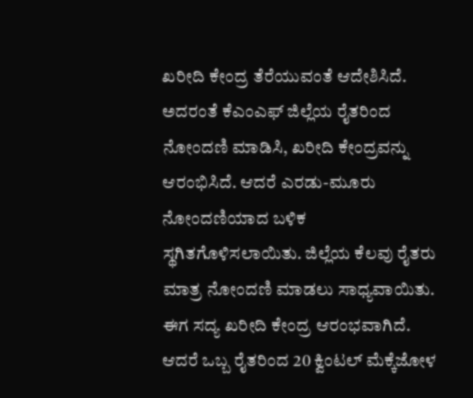ಖರೀದಿ ಕೇಂದ್ರ ತೆರೆಯುವಂತೆ ಆದೇಶಿಸಿದೆ. ಅದರಂತೆ ಕೆಎಂಎಫ್‌ ಜಿಲ್ಲೆಯ ರೈತರಿಂದ ನೋಂದಣಿ ಮಾಡಿಸಿ, ಖರೀದಿ ಕೇಂದ್ರವನ್ನು ಆರಂಭಿಸಿದೆ. ಆದರೆ ಎರಡು-ಮೂರು ನೋಂದಣಿಯಾದ ಬಳಿಕ ಸ್ಥಗಿತಗೊಳಿಸಲಾಯಿತು. ಜಿಲ್ಲೆಯ ಕೆಲವು ರೈತರು ಮಾತ್ರ ನೋಂದಣಿ ಮಾಡಲು ಸಾಧ್ಯವಾಯಿತು. ಈಗ ಸದ್ಯ ಖರೀದಿ ಕೇಂದ್ರ ಆರಂಭವಾಗಿದೆ. ಆದರೆ ಒಬ್ಬ ರೈತರಿಂದ 20 ಕ್ವಿಂಟಲ್‌ ಮೆಕ್ಕೆಜೋಳ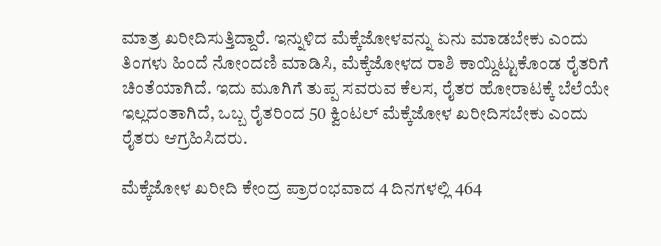ಮಾತ್ರ ಖರೀದಿಸುತ್ತಿದ್ದಾರೆ. ಇನ್ನುಳಿದ ಮೆಕ್ಕೆಜೋಳವನ್ನು ಏನು ಮಾಡಬೇಕು ಎಂದು ತಿಂಗಳು ಹಿಂದೆ ನೋಂದಣಿ ಮಾಡಿಸಿ, ಮೆಕ್ಕೆಜೋಳದ ರಾಶಿ ಕಾಯ್ದಿಟ್ಟುಕೊಂಡ ರೈತರಿಗೆ ಚಿಂತೆಯಾಗಿದೆ. ಇದು ಮೂಗಿಗೆ ತುಪ್ಪ ಸವರುವ ಕೆಲಸ, ರೈತರ ಹೋರಾಟಕ್ಕೆ ಬೆಲೆಯೇ ಇಲ್ಲದಂತಾಗಿದೆ, ಒಬ್ಬ ರೈತರಿಂದ 50 ಕ್ವಿಂಟಲ್‌ ಮೆಕ್ಕೆಜೋಳ ಖರೀದಿಸಬೇಕು ಎಂದು ರೈತರು ಆಗ್ರಹಿಸಿದರು.

ಮೆಕ್ಕೆಜೋಳ ಖರೀದಿ ಕೇಂದ್ರ ಪ್ರಾರಂಭವಾದ 4 ದಿನಗಳಲ್ಲಿ 464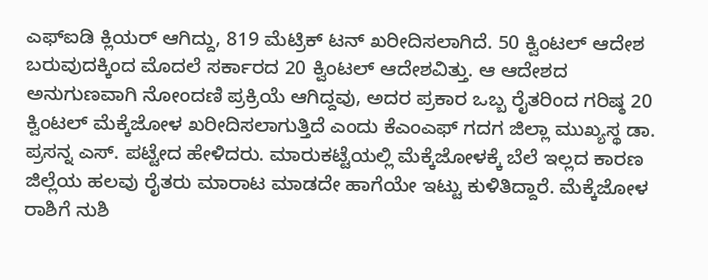ಎಫ್‌ಐಡಿ ಕ್ಲಿಯರ್ ಆಗಿದ್ದು, 819 ಮೆಟ್ರಿಕ್‌ ಟನ್‌ ಖರೀದಿಸಲಾಗಿದೆ. 50 ಕ್ವಿಂಟಲ್‌ ಆದೇಶ ಬರುವುದಕ್ಕಿಂದ ಮೊದಲೆ ಸರ್ಕಾರದ 20 ಕ್ವಿಂಟಲ್‌ ಆದೇಶವಿತ್ತು. ಆ ಆದೇಶದ ಅನುಗುಣವಾಗಿ ನೋಂದಣಿ ಪ್ರಕ್ರಿಯೆ ಆಗಿದ್ದವು, ಅದರ ಪ್ರಕಾರ ಒಬ್ಬ ರೈತರಿಂದ ಗರಿಷ್ಠ 20 ಕ್ವಿಂಟಲ್‌ ಮೆಕ್ಕೆಜೋಳ ಖರೀದಿಸಲಾಗುತ್ತಿದೆ ಎಂದು ಕೆಎಂಎಫ್‌ ಗದಗ ಜಿಲ್ಲಾ ಮುಖ್ಯಸ್ಥ ಡಾ. ಪ್ರಸನ್ನ ಎಸ್‌. ಪಟ್ಟೇದ ಹೇಳಿದರು. ಮಾರುಕಟ್ಟೆಯಲ್ಲಿ ಮೆಕ್ಕೆಜೋಳಕ್ಕೆ ಬೆಲೆ ಇಲ್ಲದ ಕಾರಣ ಜಿಲ್ಲೆಯ ಹಲವು ರೈತರು ಮಾರಾಟ ಮಾಡದೇ ಹಾಗೆಯೇ ಇಟ್ಟು ಕುಳಿತಿದ್ದಾರೆ. ಮೆಕ್ಕೆಜೋಳ ರಾಶಿಗೆ ನುಶಿ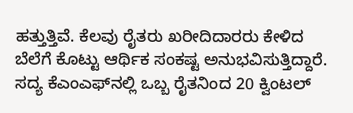ಹತ್ತುತ್ತಿವೆ. ಕೆಲವು ರೈತರು ಖರೀದಿದಾರರು ಕೇಳಿದ ಬೆಲೆಗೆ ಕೊಟ್ಟು ಆರ್ಥಿಕ ಸಂಕಷ್ಟ ಅನುಭವಿಸುತ್ತಿದ್ದಾರೆ. ಸದ್ಯ ಕೆಎಂಎಫ್‌ನಲ್ಲಿ ಒಬ್ಬ ರೈತನಿಂದ 20 ಕ್ವಿಂಟಲ್‌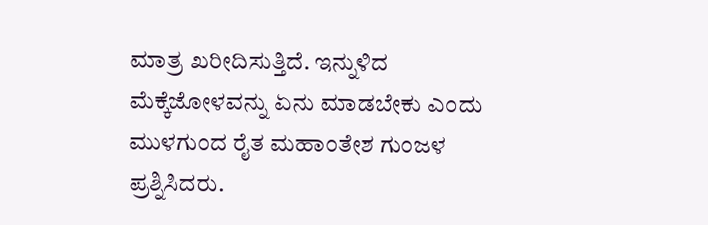ಮಾತ್ರ ಖರೀದಿಸುತ್ತಿದೆ. ಇನ್ನುಳಿದ ಮೆಕ್ಕೆಜೋಳವನ್ನು ಏನು ಮಾಡಬೇಕು ಎಂದು ಮುಳಗುಂದ ರೈತ ಮಹಾಂತೇಶ ಗುಂಜಳ ಪ್ರಶ್ನಿಸಿದರು.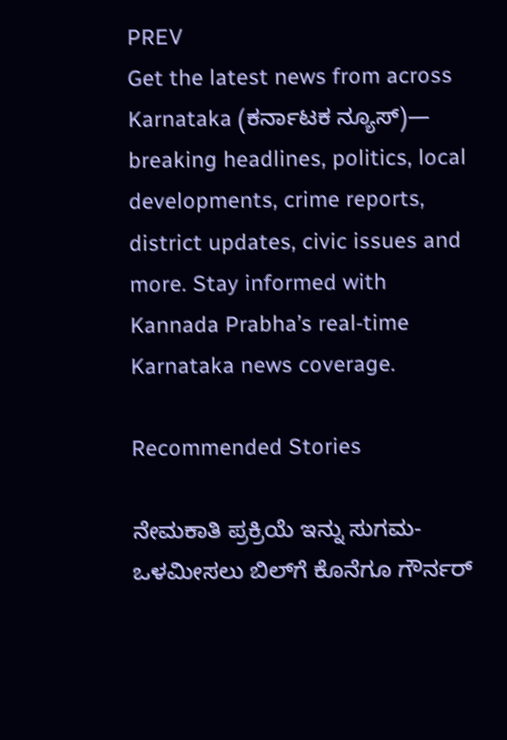PREV
Get the latest news from across Karnataka (ಕರ್ನಾಟಕ ನ್ಯೂಸ್)— breaking headlines, politics, local developments, crime reports, district updates, civic issues and more. Stay informed with Kannada Prabha’s real‑time Karnataka news coverage.

Recommended Stories

ನೇಮಕಾತಿ ಪ್ರಕ್ರಿಯೆ ಇನ್ನು ಸುಗಮ-ಒಳಮೀಸಲು ಬಿಲ್‌ಗೆ ಕೊನೆಗೂ ಗೌರ್ನರ್‌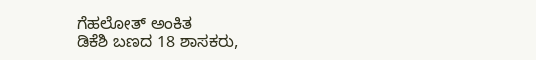ಗೆಹಲೋತ್‌ ಅಂಕಿತ
ಡಿಕೆಶಿ ಬಣದ 18 ಶಾಸಕರು,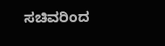ಸಚಿವರಿಂದ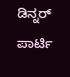ಡಿನ್ನರ್‌ ಪಾರ್ಟಿ